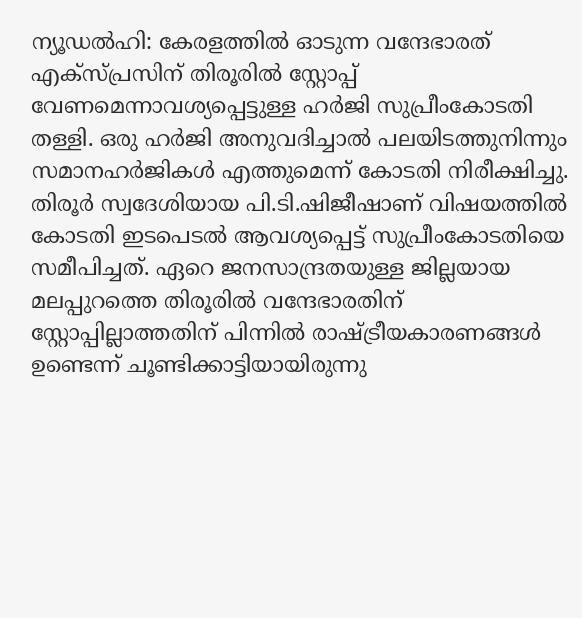ന്യൂഡൽഹി: കേരളത്തിൽ ഓടുന്ന വന്ദേഭാരത് എക്സ്പ്രസിന് തിരൂരിൽ സ്റ്റോപ്പ് വേണമെന്നാവശ്യപ്പെട്ടുള്ള ഹർജി സുപ്രീംകോടതി തള്ളി. ഒരു ഹർജി അനുവദിച്ചാൽ പലയിടത്തുനിന്നും സമാനഹർജികൾ എത്തുമെന്ന് കോടതി നിരീക്ഷിച്ചു.
തിരൂർ സ്വദേശിയായ പി.ടി.ഷിജീഷാണ് വിഷയത്തിൽ കോടതി ഇടപെടൽ ആവശ്യപ്പെട്ട് സുപ്രീംകോടതിയെ സമീപിച്ചത്. ഏറെ ജനസാന്ദ്രതയുള്ള ജില്ലയായ മലപ്പുറത്തെ തിരൂരിൽ വന്ദേഭാരതിന് സ്റ്റോപ്പില്ലാത്തതിന് പിന്നിൽ രാഷ്ട്രീയകാരണങ്ങൾ ഉണ്ടെന്ന് ചൂണ്ടിക്കാട്ടിയായിരുന്നു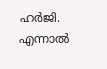ഹർജി.
എന്നാൽ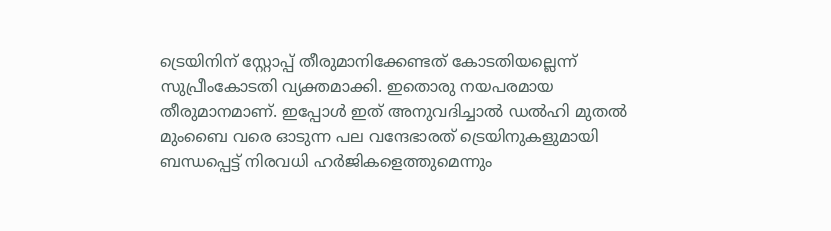ട്രെയിനിന് സ്റ്റോപ്പ് തീരുമാനിക്കേണ്ടത് കോടതിയല്ലെന്ന് സുപ്രീംകോടതി വ്യക്തമാക്കി. ഇതൊരു നയപരമായ തീരുമാനമാണ്. ഇപ്പോൾ ഇത് അനുവദിച്ചാൽ ഡൽഹി മുതൽ മുംബൈ വരെ ഓടുന്ന പല വന്ദേഭാരത് ട്രെയിനുകളുമായി ബന്ധപ്പെട്ട് നിരവധി ഹർജികളെത്തുമെന്നും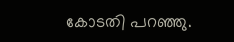കോടതി പറഞ്ഞു.